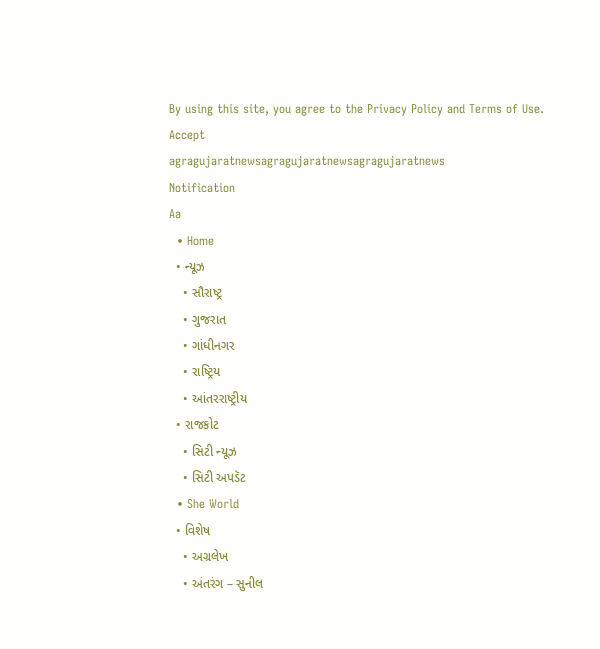By using this site, you agree to the Privacy Policy and Terms of Use.
Accept
agragujaratnewsagragujaratnewsagragujaratnews
Notification
Aa
  • Home
  • ન્યૂઝ
    • સૌરાષ્ટ્ર
    • ગુજરાત
    • ગાંધીનગર
    • રાષ્ટ્રિય
    • આંતરરાષ્ટ્રીય
  • રાજકોટ
    • સિટી ન્યૂઝ
    • સિટી અપડૅટ
  • She World
  • વિશેષ
    • અગ્રલેખ
    • અંતરંગ – સુનીલ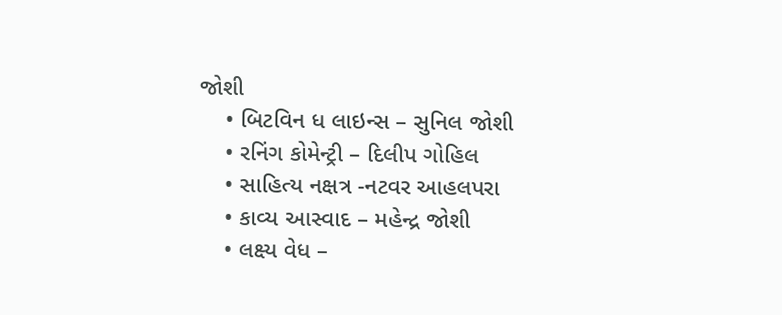જોશી
    • બિટવિન ધ લાઇન્સ – સુનિલ જોશી
    • રનિંગ કોમેન્ટ્રી – દિલીપ ગોહિલ
    • સાહિત્ય નક્ષત્ર -નટવર આહલપરા
    • કાવ્ય આસ્વાદ – મહેન્દ્ર જોશી
    • લક્ષ્ય વેધ –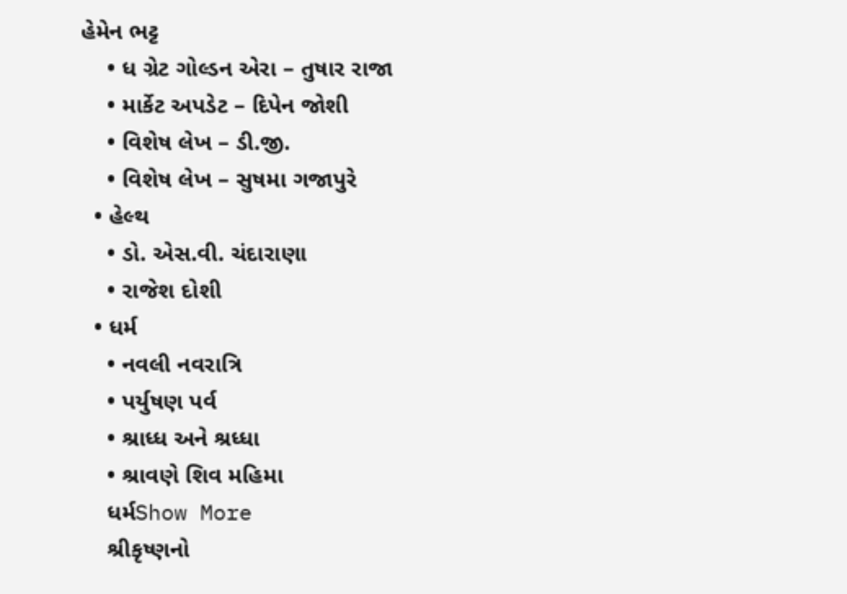હેમેન ભટ્ટ
    • ધ ગ્રેટ ગોલ્ડન એરા – તુષાર રાજા
    • માર્કેટ અપડેટ – દિપેન જોશી
    • વિશેષ લેખ – ડી.જી.
    • વિશેષ લેખ – સુષમા ગજાપુરે
  • હેલ્થ
    • ડો. એસ.વી. ચંદારાણા
    • રાજેશ દોશી
  • ધર્મ
    • નવલી નવરાત્રિ
    • પર્યુષણ પર્વ
    • શ્રાધ્ધ અને શ્રધ્ધા
    • શ્રાવણે શિવ મહિમા
    ધર્મShow More
    શ્રીકૃષ્ણનો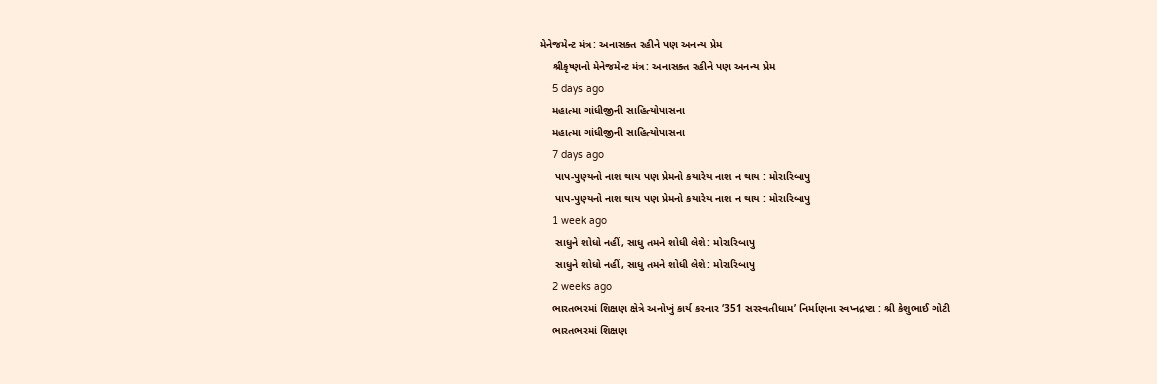મેનેજમેન્ટ મંત્ર: અનાસક્ત રહીને પણ અનન્ય પ્રેમ
    શ્રીકૃષ્ણનો મેનેજમેન્ટ મંત્ર: અનાસક્ત રહીને પણ અનન્ય પ્રેમ
    5 days ago
    મહાત્મા ગાંધીજીની સાહિત્યોપાસના
    મહાત્મા ગાંધીજીની સાહિત્યોપાસના
    7 days ago
     પાપ-પુણ્યનો નાશ થાય પણ પ્રેમનો કયારેય નાશ ન થાય : મોરારિબાપુ
     પાપ-પુણ્યનો નાશ થાય પણ પ્રેમનો કયારેય નાશ ન થાય : મોરારિબાપુ
    1 week ago
     સાધુને શોધો નહીં, સાધુ તમને શોધી લેશે: મોરારિબાપુ
     સાધુને શોધો નહીં, સાધુ તમને શોધી લેશે: મોરારિબાપુ
    2 weeks ago
    ભારતભરમાં શિક્ષણ ક્ષેત્રે અનોખું કાર્ય કરનાર ‘351 સરસ્વતીધામ’ નિર્માણના સ્વપ્નદ્રષ્ટા : શ્રી કેશુભાઈ ગોટી
    ભારતભરમાં શિક્ષણ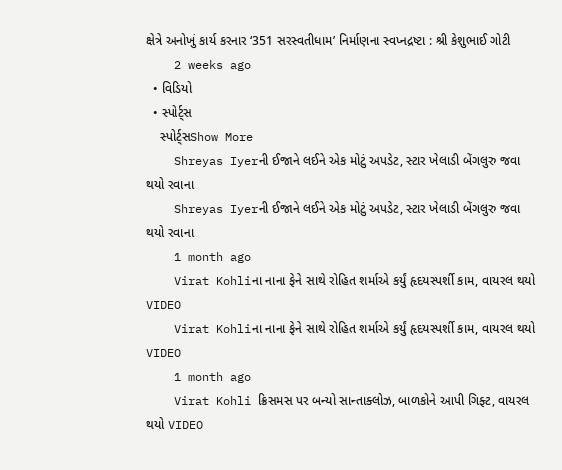ક્ષેત્રે અનોખું કાર્ય કરનાર ‘351 સરસ્વતીધામ’ નિર્માણના સ્વપ્નદ્રષ્ટા : શ્રી કેશુભાઈ ગોટી
    2 weeks ago
  • વિડિયો
  • સ્પોર્ટ્સ
    સ્પોર્ટ્સShow More
    Shreyas Iyerની ઈજાને લઈને એક મોટું અપડેટ, સ્ટાર ખેલાડી બેંગલુરુ જવા થયો રવાના
    Shreyas Iyerની ઈજાને લઈને એક મોટું અપડેટ, સ્ટાર ખેલાડી બેંગલુરુ જવા થયો રવાના
    1 month ago
    Virat Kohliના નાના ફેને સાથે રોહિત શર્માએ કર્યું હૃદયસ્પર્શી કામ, વાયરલ થયો VIDEO
    Virat Kohliના નાના ફેને સાથે રોહિત શર્માએ કર્યું હૃદયસ્પર્શી કામ, વાયરલ થયો VIDEO
    1 month ago
    Virat Kohli ક્રિસમસ પર બન્યો સાન્તાક્લોઝ, બાળકોને આપી ગિફ્ટ, વાયરલ થયો VIDEO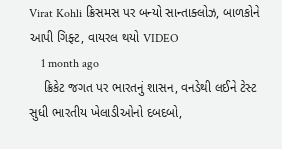Virat Kohli ક્રિસમસ પર બન્યો સાન્તાક્લોઝ, બાળકોને આપી ગિફ્ટ, વાયરલ થયો VIDEO
    1 month ago
    ક્રિકેટ જગત પર ભારતનું શાસન, વનડેથી લઈને ટેસ્ટ સુધી ભારતીય ખેલાડીઓનો દબદબો,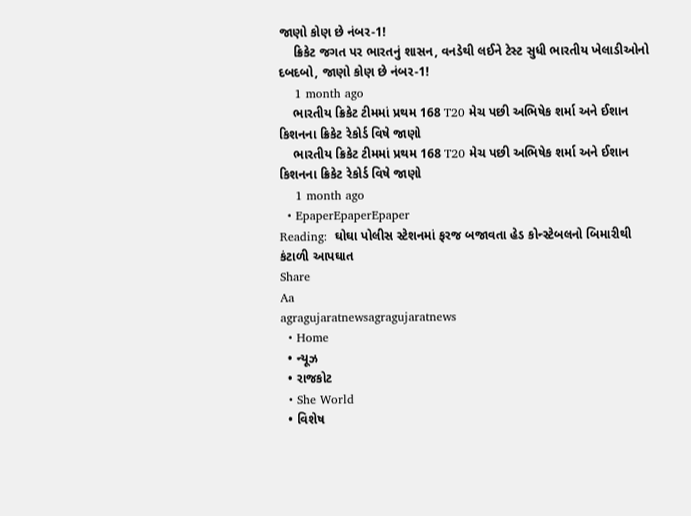જાણો કોણ છે નંબર-1!
    ક્રિકેટ જગત પર ભારતનું શાસન, વનડેથી લઈને ટેસ્ટ સુધી ભારતીય ખેલાડીઓનો દબદબો, જાણો કોણ છે નંબર-1!
    1 month ago
    ભારતીય ક્રિકેટ ટીમમાં પ્રથમ 168 T20 મેચ પછી અભિષેક શર્મા અને ઈશાન કિશનના ક્રિકેટ રેકોર્ડ વિષે જાણો
    ભારતીય ક્રિકેટ ટીમમાં પ્રથમ 168 T20 મેચ પછી અભિષેક શર્મા અને ઈશાન કિશનના ક્રિકેટ રેકોર્ડ વિષે જાણો
    1 month ago
  • EpaperEpaperEpaper
Reading:  ઘોઘા પોલીસ સ્ટેશનમાં ફરજ બજાવતા હેડ કોન્સ્ટેબલનો બિમારીથી કંટાળી આપઘાત
Share
Aa
agragujaratnewsagragujaratnews
  • Home
  • ન્યૂઝ
  • રાજકોટ
  • She World
  • વિશેષ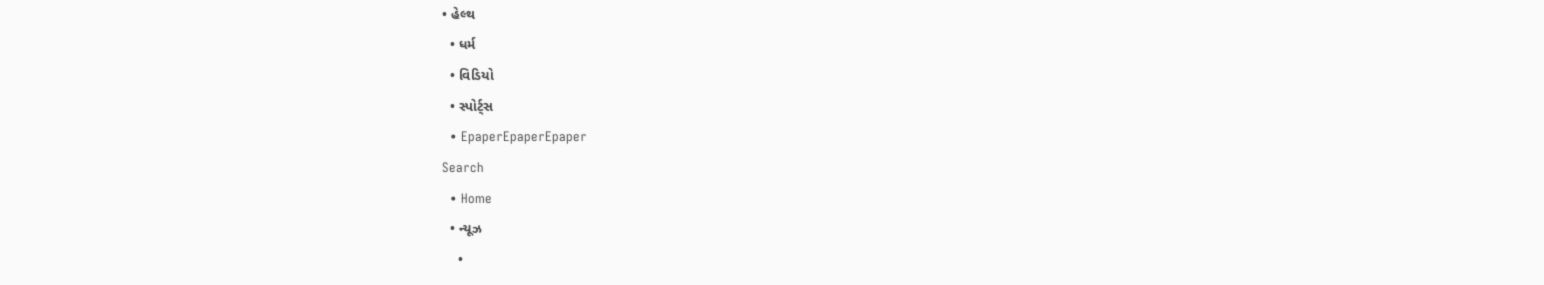• હેલ્થ
  • ધર્મ
  • વિડિયો
  • સ્પોર્ટ્સ
  • EpaperEpaperEpaper
Search
  • Home
  • ન્યૂઝ
    •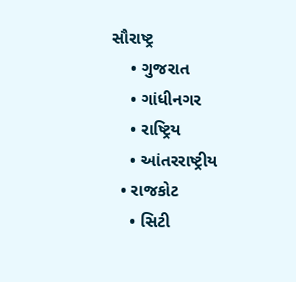સૌરાષ્ટ્ર
    • ગુજરાત
    • ગાંધીનગર
    • રાષ્ટ્રિય
    • આંતરરાષ્ટ્રીય
  • રાજકોટ
    • સિટી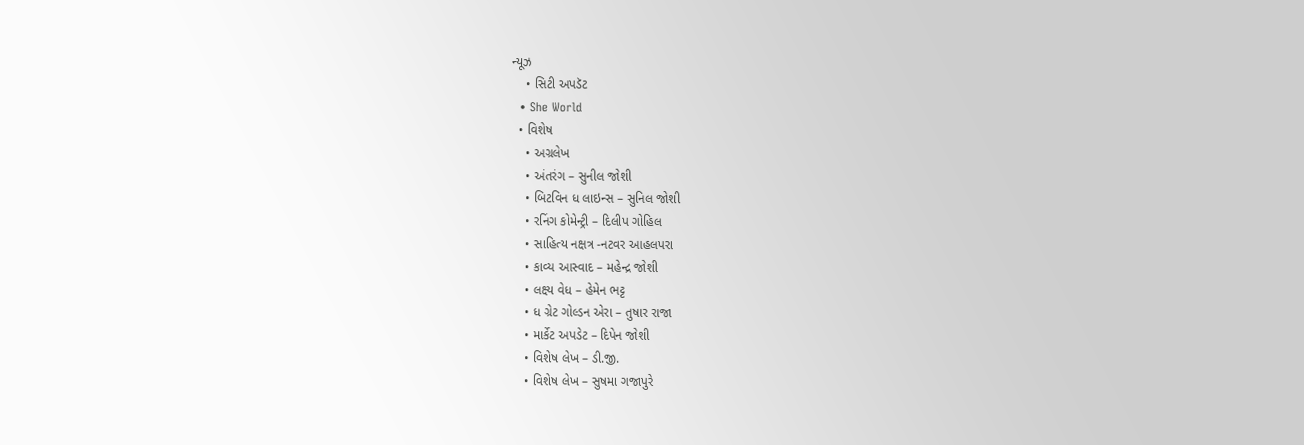ન્યૂઝ
    • સિટી અપડૅટ
  • She World
  • વિશેષ
    • અગ્રલેખ
    • અંતરંગ – સુનીલ જોશી
    • બિટવિન ધ લાઇન્સ – સુનિલ જોશી
    • રનિંગ કોમેન્ટ્રી – દિલીપ ગોહિલ
    • સાહિત્ય નક્ષત્ર -નટવર આહલપરા
    • કાવ્ય આસ્વાદ – મહેન્દ્ર જોશી
    • લક્ષ્ય વેધ – હેમેન ભટ્ટ
    • ધ ગ્રેટ ગોલ્ડન એરા – તુષાર રાજા
    • માર્કેટ અપડેટ – દિપેન જોશી
    • વિશેષ લેખ – ડી.જી.
    • વિશેષ લેખ – સુષમા ગજાપુરે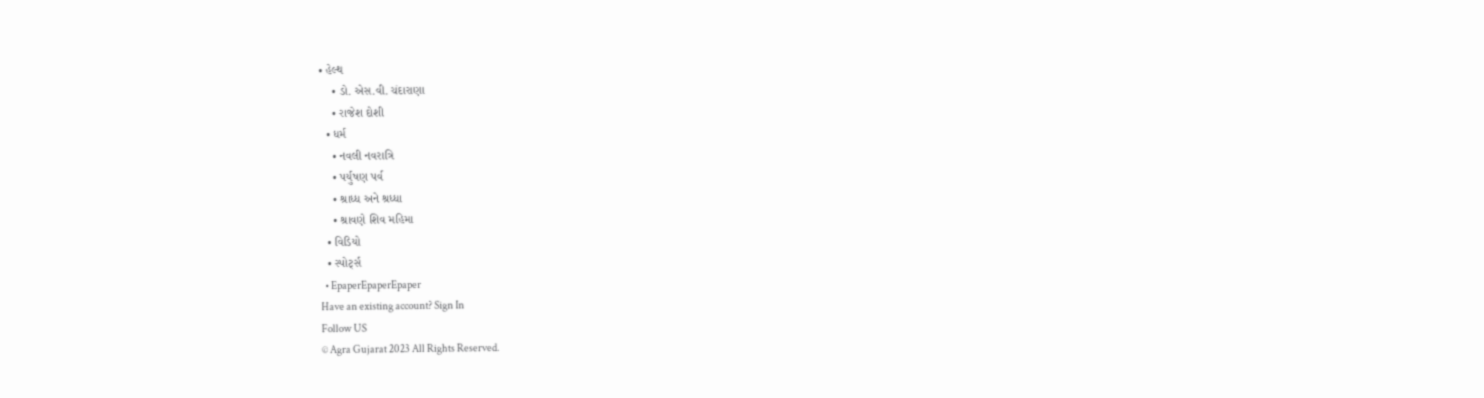• હેલ્થ
    • ડો. એસ.વી. ચંદારાણા
    • રાજેશ દોશી
  • ધર્મ
    • નવલી નવરાત્રિ
    • પર્યુષણ પર્વ
    • શ્રાધ્ધ અને શ્રધ્ધા
    • શ્રાવણે શિવ મહિમા
  • વિડિયો
  • સ્પોર્ટ્સ
  • EpaperEpaperEpaper
Have an existing account? Sign In
Follow US
© Agra Gujarat 2023 All Rights Reserved.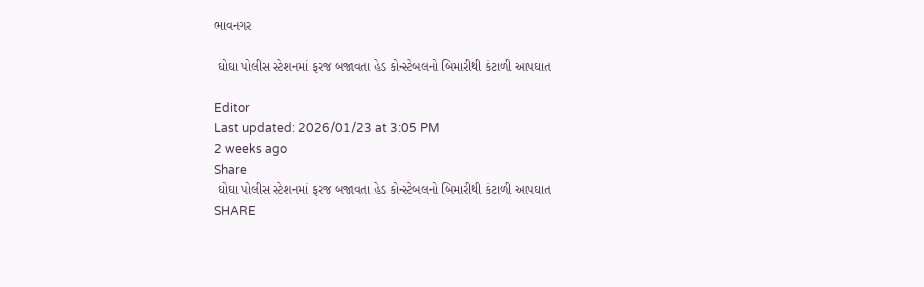ભાવનગર

 ઘોઘા પોલીસ સ્ટેશનમાં ફરજ બજાવતા હેડ કોન્સ્ટેબલનો બિમારીથી કંટાળી આપઘાત

Editor
Last updated: 2026/01/23 at 3:05 PM
2 weeks ago
Share
 ઘોઘા પોલીસ સ્ટેશનમાં ફરજ બજાવતા હેડ કોન્સ્ટેબલનો બિમારીથી કંટાળી આપઘાત
SHARE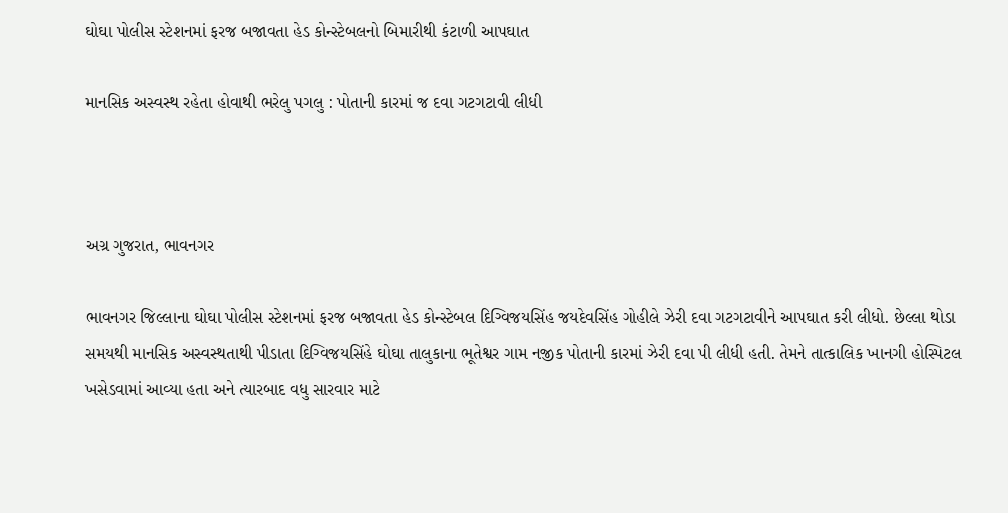ઘોઘા પોલીસ સ્ટેશનમાં ફરજ બજાવતા હેડ કોન્સ્ટેબલનો બિમારીથી કંટાળી આપઘાત

માનસિક અસ્વસ્થ રહેતા હોવાથી ભરેલુ પગલુ : પોતાની કારમાં જ દવા ગટગટાવી લીધી



અગ્ર ગુજરાત, ભાવનગર

ભાવનગર જિલ્લાના ઘોઘા પોલીસ સ્ટેશનમાં ફરજ બજાવતા હેડ કોન્સ્ટેબલ દિગ્વિજયસિંહ જયદેવસિંહ ગોહીલે ઝેરી દવા ગટગટાવીને આપઘાત કરી લીધો. છેલ્લા થોડા સમયથી માનસિક અસ્વસ્થતાથી પીડાતા દિગ્વિજયસિંહે ઘોઘા તાલુકાના ભૂતેશ્વર ગામ નજીક પોતાની કારમાં ઝેરી દવા પી લીધી હતી. તેમને તાત્કાલિક ખાનગી હોસ્પિટલ ખસેડવામાં આવ્યા હતા અને ત્યારબાદ વધુ સારવાર માટે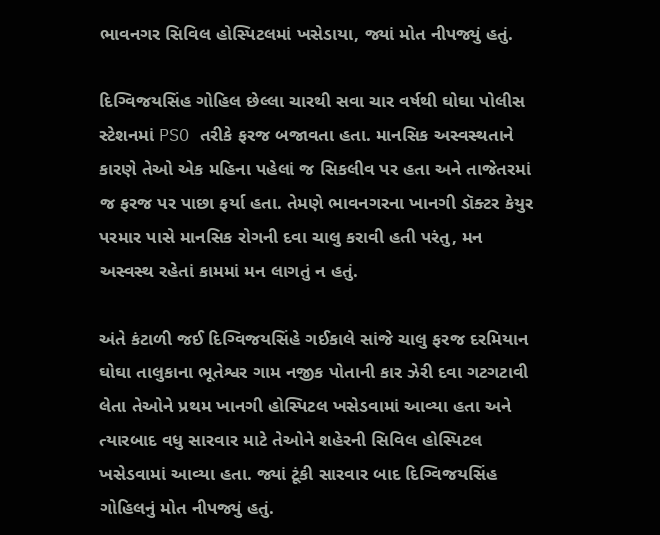ભાવનગર સિવિલ હોસ્પિટલમાં ખસેડાયા, જ્યાં મોત નીપજ્યું હતું.

દિગ્વિજયસિંહ ગોહિલ છેલ્લા ચારથી સવા ચાર વર્ષથી ઘોઘા પોલીસ સ્ટેશનમાં PSO તરીકે ફરજ બજાવતા હતા. માનસિક અસ્વસ્થતાને કારણે તેઓ એક મહિના પહેલાં જ સિકલીવ પર હતા અને તાજેતરમાં જ ફરજ પર પાછા ફર્યા હતા. તેમણે ભાવનગરના ખાનગી ડૉક્ટર કેયુર પરમાર પાસે માનસિક રોગની દવા ચાલુ કરાવી હતી પરંતુ, મન અસ્વસ્થ રહેતાં કામમાં મન લાગતું ન હતું.

અંતે કંટાળી જઈ દિગ્વિજયસિંહે ગઈકાલે સાંજે ચાલુ ફરજ દરમિયાન ઘોઘા તાલુકાના ભૂતેશ્વર ગામ નજીક પોતાની કાર ઝેરી દવા ગટગટાવી લેતા તેઓને પ્રથમ ખાનગી હોસ્પિટલ ખસેડવામાં આવ્યા હતા અને ત્યારબાદ વધુ સારવાર માટે તેઓને શહેરની સિવિલ હોસ્પિટલ ખસેડવામાં આવ્યા હતા. જ્યાં ટૂંકી સારવાર બાદ દિગ્વિજયસિંહ ગોહિલનું મોત નીપજ્યું હતું.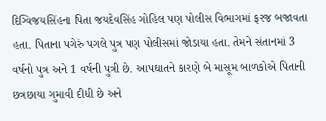દિગ્વિજયસિંહના પિતા જયદેવસિંહ ગોહિલ પણ પોલીસ વિભાગમાં ફરજ બજાવતા હતા. પિતાના પગેરું પગલે પુત્ર પણ પોલીસમાં જોડાયા હતા. તેમને સંતાનમાં 3 વર્ષનો પુત્ર અને 1 વર્ષની પુત્રી છે. આપઘાતને કારણે બે માસૂમ બાળકોએ પિતાની છત્રછાયા ગુમાવી દીધી છે અને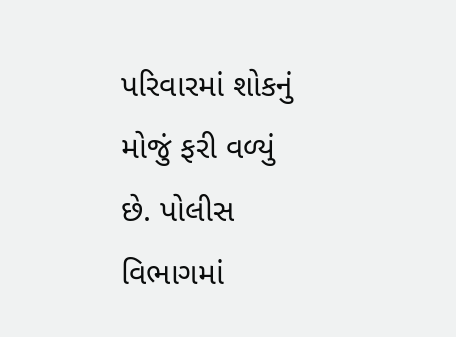પરિવારમાં શોકનું મોજું ફરી વળ્યું છે. પોલીસ વિભાગમાં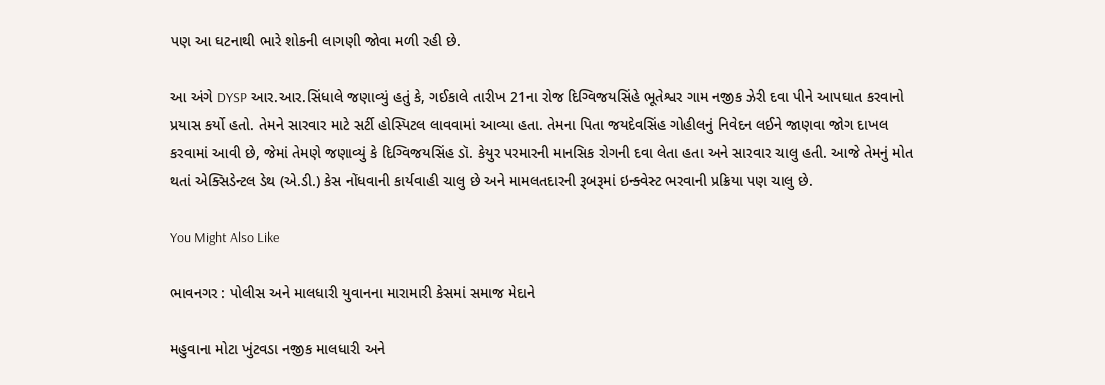પણ આ ઘટનાથી ભારે શોકની લાગણી જોવા મળી રહી છે.

આ અંગે DYSP આર.આર.સિંધાલે જણાવ્યું હતું કે, ગઈકાલે તારીખ 21ના રોજ દિગ્વિજયસિંહે ભૂતેશ્વર ગામ નજીક ઝેરી દવા પીને આપઘાત કરવાનો પ્રયાસ કર્યો હતો. તેમને સારવાર માટે સર્ટી હોસ્પિટલ લાવવામાં આવ્યા હતા. તેમના પિતા જયદેવસિંહ ગોહીલનું નિવેદન લઈને જાણવા જોગ દાખલ કરવામાં આવી છે, જેમાં તેમણે જણાવ્યું કે દિગ્વિજયસિંહ ડૉ. કેયુર પરમારની માનસિક રોગની દવા લેતા હતા અને સારવાર ચાલુ હતી. આજે તેમનું મોત થતાં એક્સિડેન્ટલ ડેથ (એ.ડી.) કેસ નોંધવાની કાર્યવાહી ચાલુ છે અને મામલતદારની રૂબરૂમાં ઇન્ક્વેસ્ટ ભરવાની પ્રક્રિયા પણ ચાલુ છે.

You Might Also Like

ભાવનગર : પોલીસ અને માલધારી યુવાનના મારામારી કેસમાં સમાજ મેદાને

મહુવાના મોટા ખુંટવડા નજીક માલધારી અને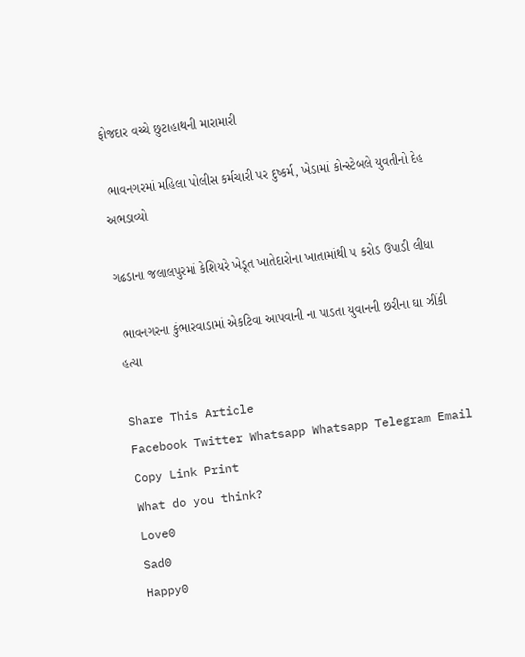ફોજદાર વચ્ચે છુટાહાથની મારામારી

 ભાવનગરમાં મહિલા પોલીસ કર્મચારી પર દુષ્કર્મ, ખેડામાં કોન્સ્ટેબલે યુવતીનો દેહ અભડાવ્યો

ગઢડાના જલાલપુરમાં કેશિયરે ખેડૂત ખાતેદારોના ખાતામાંથી ૫ કરોડ ઉપાડી લીધા

 ભાવનગરના કુંભારવાડામાં એકટિવા આપવાની ના પાડતા યુવાનની છરીના ઘા ઝીંકી હત્યા

Share This Article
Facebook Twitter Whatsapp Whatsapp Telegram Email Copy Link Print
What do you think?
Love0
Sad0
Happy0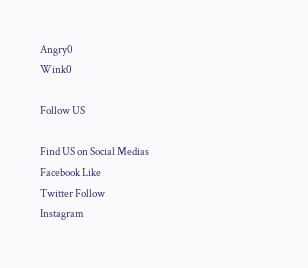Angry0
Wink0

Follow US

Find US on Social Medias
Facebook Like
Twitter Follow
Instagram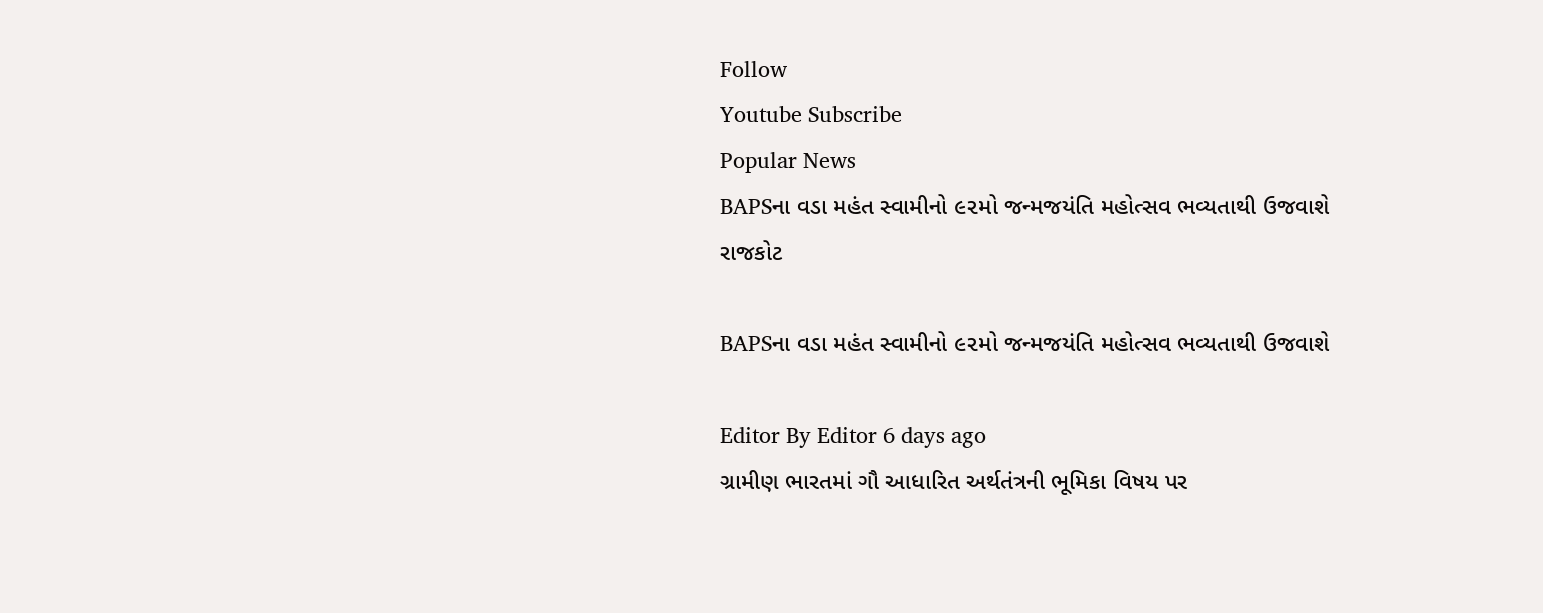Follow
Youtube Subscribe
Popular News
BAPSના વડા મહંત સ્વામીનો ૯૨મો જન્મજયંતિ મહોત્સવ ભવ્યતાથી ઉજવાશે
રાજકોટ

BAPSના વડા મહંત સ્વામીનો ૯૨મો જન્મજયંતિ મહોત્સવ ભવ્યતાથી ઉજવાશે

Editor By Editor 6 days ago
ગ્રામીણ ભારતમાં ગૌ આધારિત અર્થતંત્રની ભૂમિકા વિષય પર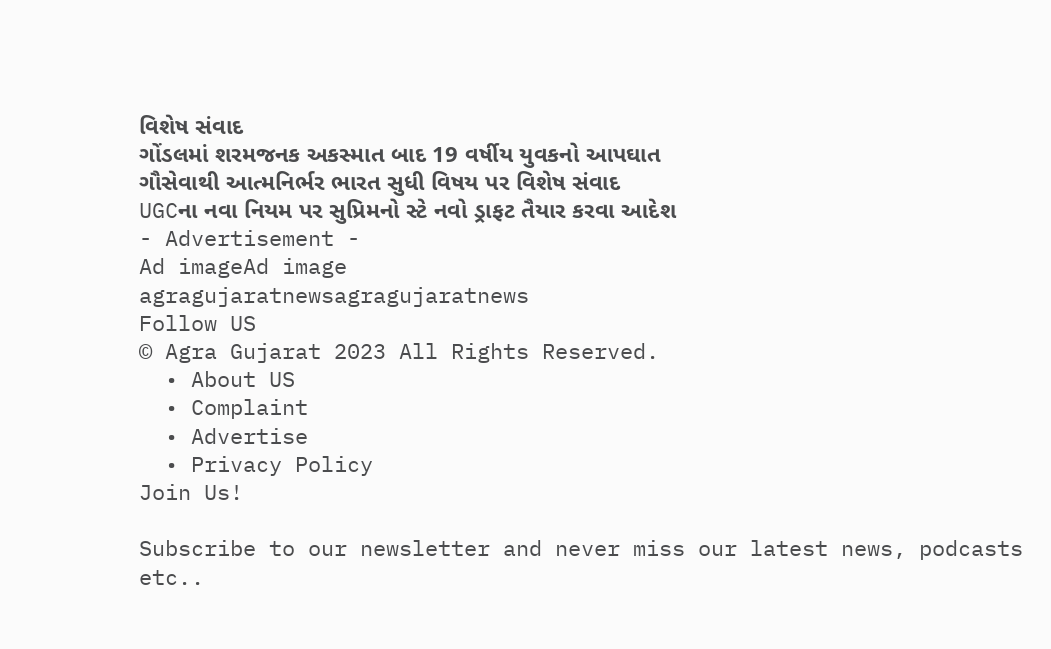વિશેષ સંવાદ
ગોંડલમાં શરમજનક અકસ્માત બાદ 19 વર્ષીય યુવકનો આપઘાત
ગૌસેવાથી આત્મનિર્ભર ભારત સુધી વિષય પર વિશેષ સંવાદ
UGCના નવા નિયમ પર સુપ્રિમનો સ્ટે નવો ડ્રાફટ તૈયાર કરવા આદેશ
- Advertisement -
Ad imageAd image
agragujaratnewsagragujaratnews
Follow US
© Agra Gujarat 2023 All Rights Reserved.
  • About US
  • Complaint
  • Advertise
  • Privacy Policy
Join Us!

Subscribe to our newsletter and never miss our latest news, podcasts etc..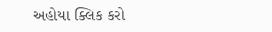અહોયા ક્લિક કરો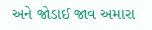અને જોડાઈ જાવ અમારા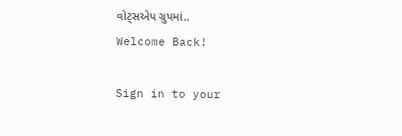વોટ્સએપ ગ્રુપમાં..
Welcome Back!

Sign in to your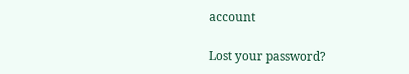account

Lost your password?